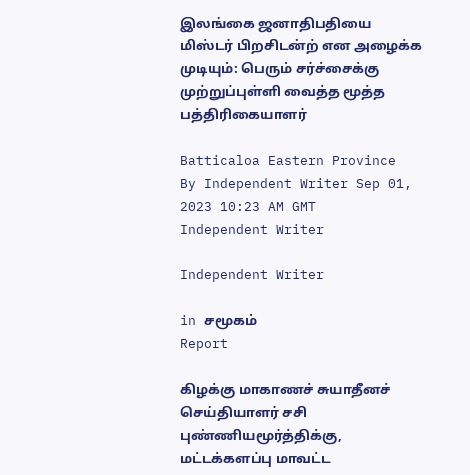இலங்கை ஜனாதிபதியை மிஸ்டர் பிறசிடன்ற் என அழைக்க முடியும்: பெரும் சர்ச்சைக்கு முற்றுப்புள்ளி வைத்த மூத்த பத்திரிகையாளர்

Batticaloa Eastern Province
By Independent Writer Sep 01, 2023 10:23 AM GMT
Independent Writer

Independent Writer

in சமூகம்
Report

கிழக்கு மாகாணச் சுயாதீனச் செய்தியாளர் சசி புண்ணியமூர்த்திக்கு, மட்டக்களப்பு மாவட்ட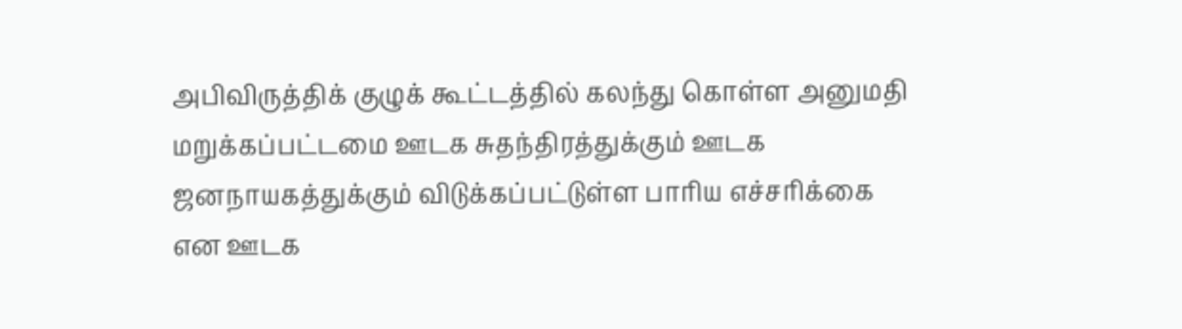அபிவிருத்திக் குழுக் கூட்டத்தில் கலந்து கொள்ள அனுமதி மறுக்கப்பட்டமை ஊடக சுதந்திரத்துக்கும் ஊடக ஜனநாயகத்துக்கும் விடுக்கப்பட்டுள்ள பாரிய எச்சரிக்கை என ஊடக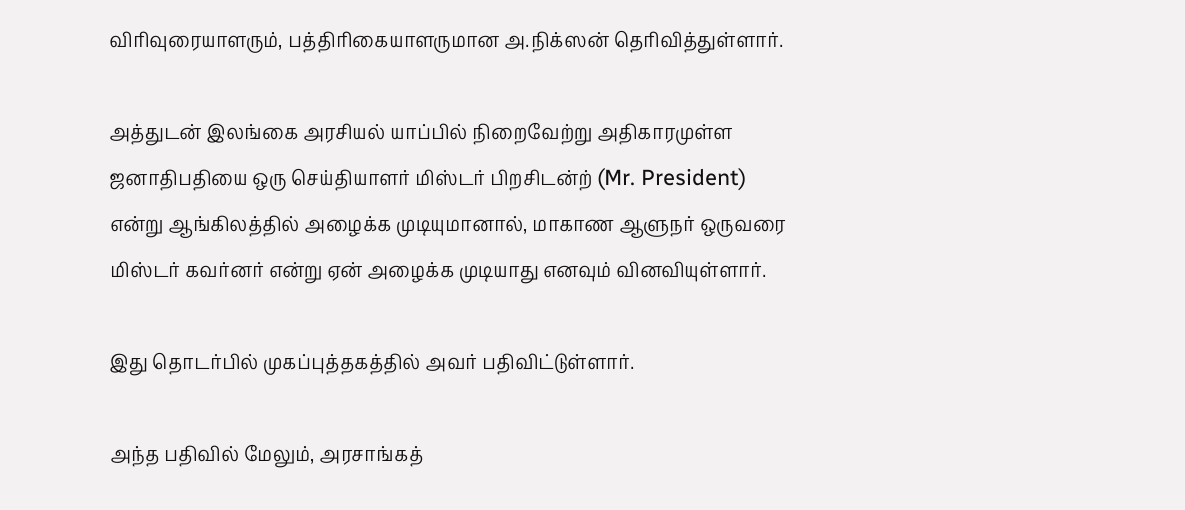விரிவுரையாளரும், பத்திரிகையாளருமான அ.நிக்ஸன் தெரிவித்துள்ளார்.

அத்துடன் இலங்கை அரசியல் யாப்பில் நிறைவேற்று அதிகாரமுள்ள ஜனாதிபதியை ஒரு செய்தியாளர் மிஸ்டர் பிறசிடன்ற் (Mr. President) என்று ஆங்கிலத்தில் அழைக்க முடியுமானால், மாகாண ஆளுநர் ஒருவரை மிஸ்டர் கவர்னர் என்று ஏன் அழைக்க முடியாது எனவும் வினவியுள்ளார்.

இது தொடர்பில் முகப்புத்தகத்தில் அவர் பதிவிட்டுள்ளார்.

அந்த பதிவில் மேலும், அரசாங்கத்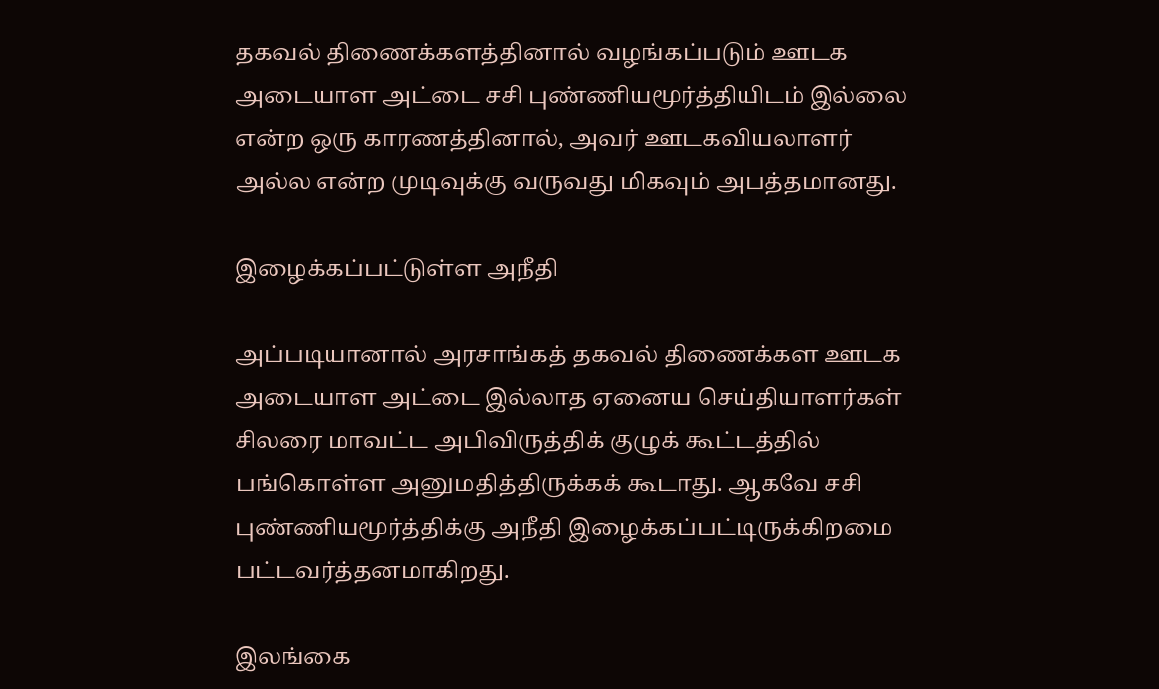தகவல் திணைக்களத்தினால் வழங்கப்படும் ஊடக அடையாள அட்டை சசி புண்ணியமூர்த்தியிடம் இல்லை என்ற ஒரு காரணத்தினால், அவர் ஊடகவியலாளர் அல்ல என்ற முடிவுக்கு வருவது மிகவும் அபத்தமானது.

இழைக்கப்பட்டுள்ள அநீதி

அப்படியானால் அரசாங்கத் தகவல் திணைக்கள ஊடக அடையாள அட்டை இல்லாத ஏனைய செய்தியாளர்கள் சிலரை மாவட்ட அபிவிருத்திக் குழுக் கூட்டத்தில் பங்கொள்ள அனுமதித்திருக்கக் கூடாது. ஆகவே சசி புண்ணியமூர்த்திக்கு அநீதி இழைக்கப்பட்டிருக்கிறமை பட்டவர்த்தனமாகிறது.

இலங்கை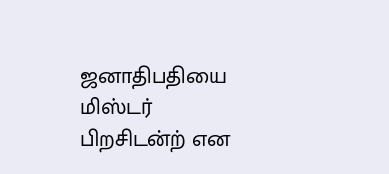ஜனாதிபதியை மிஸ்டர் பிறசிடன்ற் என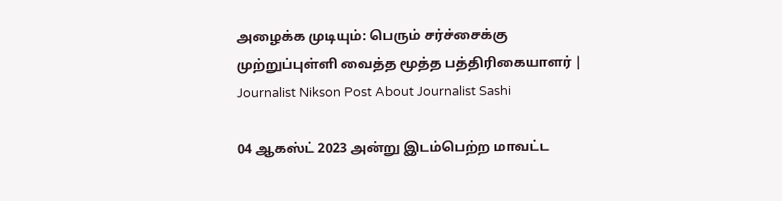அழைக்க முடியும்: பெரும் சர்ச்சைக்கு முற்றுப்புள்ளி வைத்த மூத்த பத்திரிகையாளர் | Journalist Nikson Post About Journalist Sashi

04 ஆகஸ்ட் 2023 அன்று இடம்பெற்ற மாவட்ட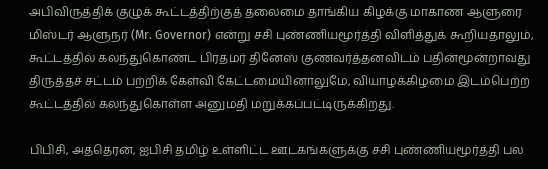அபிவிருத்திக் குழுக் கூட்டத்திற்குத் தலைமை தாங்கிய கிழக்கு மாகாண ஆளுரை மிஸ்டர் ஆளுநர் (Mr. Governor) என்று சசி புண்ணியமூர்த்தி விளித்துக் கூறியதாலும், கூட்டத்தில் கலந்துகொண்ட பிரதமர் தினேஸ் குணவர்த்தனவிடம் பதின்மூன்றாவது திருத்தச் சட்டம் பற்றிக் கேள்வி கேட்டமையினாலுமே, வியாழக்கிழமை இடம்பெற்ற கூட்டத்தில் கலந்துகொள்ள அனுமதி மறுக்கப்பட்டிருக்கிறது.

பிபிசி, அததெரன, ஐபிசி தமிழ் உள்ளிட்ட ஊடகங்களுக்கு சசி புண்ணியமூர்த்தி பல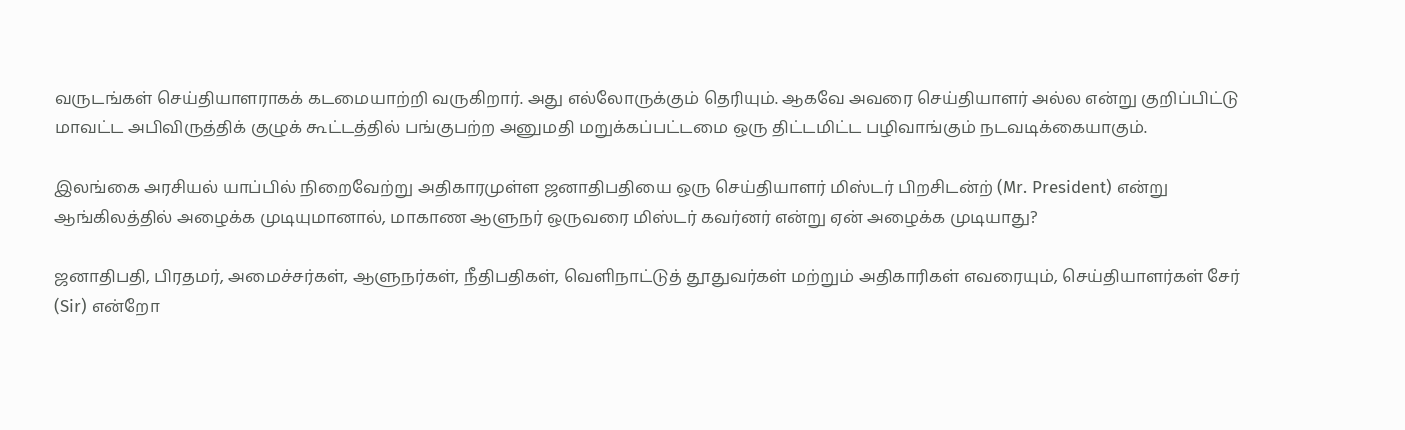வருடங்கள் செய்தியாளராகக் கடமையாற்றி வருகிறார். அது எல்லோருக்கும் தெரியும். ஆகவே அவரை செய்தியாளர் அல்ல என்று குறிப்பிட்டு மாவட்ட அபிவிருத்திக் குழுக் கூட்டத்தில் பங்குபற்ற அனுமதி மறுக்கப்பட்டமை ஒரு திட்டமிட்ட பழிவாங்கும் நடவடிக்கையாகும்.

இலங்கை அரசியல் யாப்பில் நிறைவேற்று அதிகாரமுள்ள ஜனாதிபதியை ஒரு செய்தியாளர் மிஸ்டர் பிறசிடன்ற் (Mr. President) என்று ஆங்கிலத்தில் அழைக்க முடியுமானால், மாகாண ஆளுநர் ஒருவரை மிஸ்டர் கவர்னர் என்று ஏன் அழைக்க முடியாது?

ஜனாதிபதி, பிரதமர், அமைச்சர்கள், ஆளுநர்கள், நீதிபதிகள், வெளிநாட்டுத் தூதுவர்கள் மற்றும் அதிகாரிகள் எவரையும், செய்தியாளர்கள் சேர் (Sir) என்றோ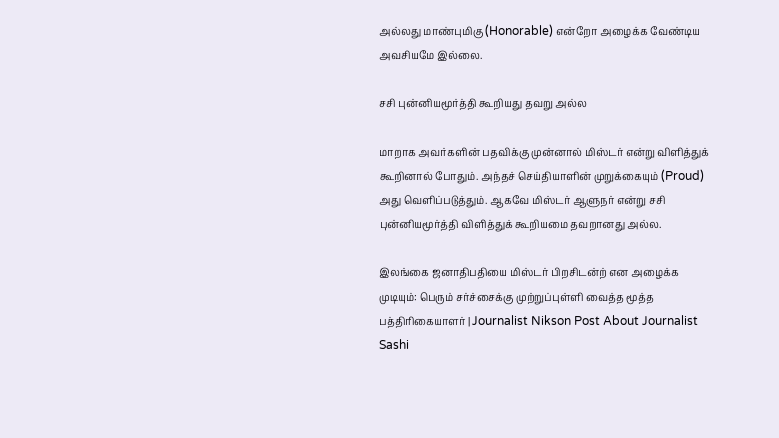அல்லது மாண்புமிகு (Honorable) என்றோ அழைக்க வேண்டிய அவசியமே இல்லை.

சசி புன்னியமூர்த்தி கூறியது தவறு அல்ல

மாறாக அவர்களின் பதவிக்கு முன்னால் மிஸ்டர் என்று விளித்துக் கூறினால் போதும். அந்தச் செய்தியாளின் முறுக்கையும் (Proud) அது வெளிப்படுத்தும். ஆகவே மிஸ்டர் ஆளுநர் என்று சசி புன்னியமூர்த்தி விளித்துக் கூறியமை தவறானது அல்ல.

இலங்கை ஜனாதிபதியை மிஸ்டர் பிறசிடன்ற் என அழைக்க முடியும்: பெரும் சர்ச்சைக்கு முற்றுப்புள்ளி வைத்த மூத்த பத்திரிகையாளர் | Journalist Nikson Post About Journalist Sashi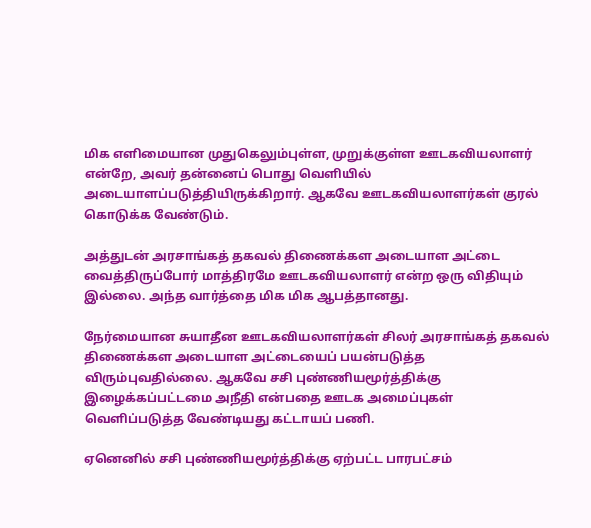மிக எளிமையான முதுகெலும்புள்ள, முறுக்குள்ள ஊடகவியலாளர் என்றே, அவர் தன்னைப் பொது வெளியில் அடையாளப்படுத்தியிருக்கிறார். ஆகவே ஊடகவியலாளர்கள் குரல் கொடுக்க வேண்டும்.

அத்துடன் அரசாங்கத் தகவல் திணைக்கள அடையாள அட்டை வைத்திருப்போர் மாத்திரமே ஊடகவியலாளர் என்ற ஒரு விதியும் இல்லை. அந்த வார்த்தை மிக மிக ஆபத்தானது.

நேர்மையான சுயாதீன ஊடகவியலாளர்கள் சிலர் அரசாங்கத் தகவல் திணைக்கள அடையாள அட்டையைப் பயன்படுத்த விரும்புவதில்லை. ஆகவே சசி புண்ணியமூர்த்திக்கு இழைக்கப்பட்டமை அநீதி என்பதை ஊடக அமைப்புகள் வெளிப்படுத்த வேண்டியது கட்டாயப் பணி.

ஏனெனில் சசி புண்ணியமூர்த்திக்கு ஏற்பட்ட பாரபட்சம்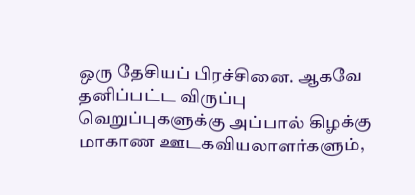ஒரு தேசியப் பிரச்சினை. ஆகவே தனிப்பட்ட விருப்பு வெறுப்புகளுக்கு அப்பால் கிழக்கு மாகாண ஊடகவியலாளர்களும்,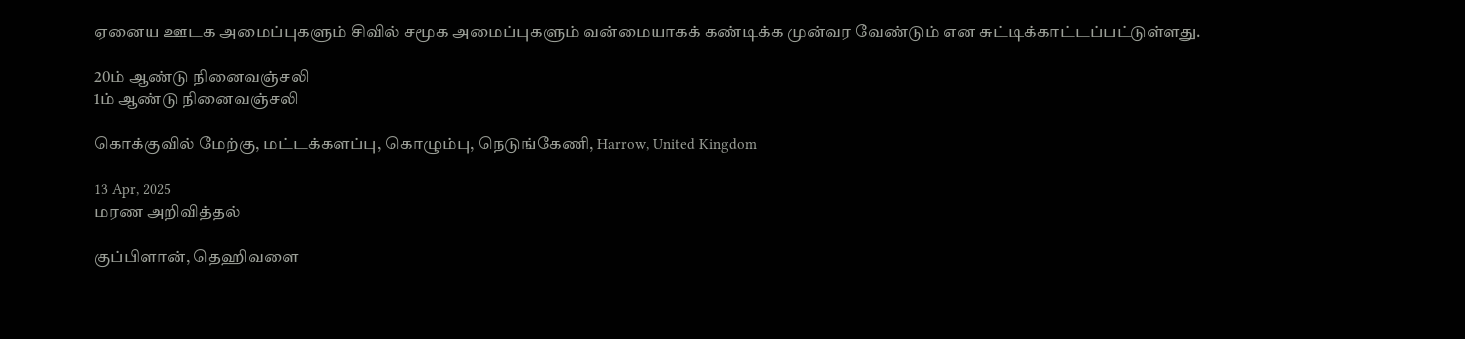ஏனைய ஊடக அமைப்புகளும் சிவில் சமூக அமைப்புகளும் வன்மையாகக் கண்டிக்க முன்வர வேண்டும் என சுட்டிக்காட்டப்பட்டுள்ளது.

20ம் ஆண்டு நினைவஞ்சலி
1ம் ஆண்டு நினைவஞ்சலி

கொக்குவில் மேற்கு, மட்டக்களப்பு, கொழும்பு, நெடுங்கேணி, Harrow, United Kingdom

13 Apr, 2025
மரண அறிவித்தல்

குப்பிளான், தெஹிவளை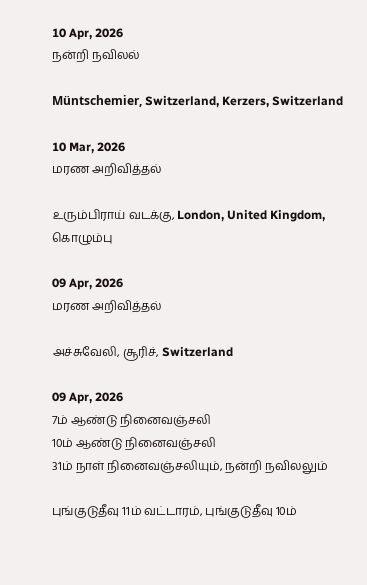10 Apr, 2026
நன்றி நவிலல்

Müntschemier, Switzerland, Kerzers, Switzerland

10 Mar, 2026
மரண அறிவித்தல்

உரும்பிராய் வடக்கு, London, United Kingdom, கொழும்பு

09 Apr, 2026
மரண அறிவித்தல்

அச்சுவேலி, சூரிச், Switzerland

09 Apr, 2026
7ம் ஆண்டு நினைவஞ்சலி
10ம் ஆண்டு நினைவஞ்சலி
31ம் நாள் நினைவஞ்சலியும், நன்றி நவிலலும்

புங்குடுதீவு 11ம் வட்டாரம், புங்குடுதீவு 10ம்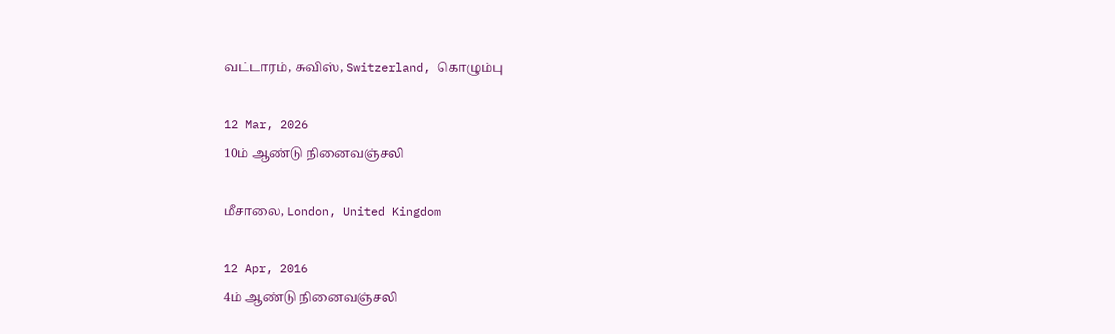வட்டாரம், சுவிஸ், Switzerland, கொழும்பு

12 Mar, 2026
10ம் ஆண்டு நினைவஞ்சலி

மீசாலை, London, United Kingdom

12 Apr, 2016
4ம் ஆண்டு நினைவஞ்சலி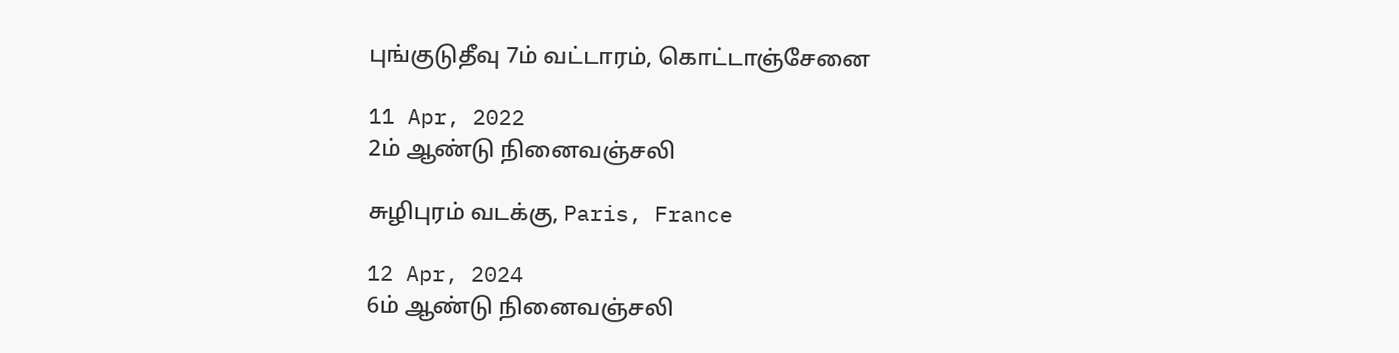புங்குடுதீவு 7ம் வட்டாரம், கொட்டாஞ்சேனை

11 Apr, 2022
2ம் ஆண்டு நினைவஞ்சலி

சுழிபுரம் வடக்கு, Paris, France

12 Apr, 2024
6ம் ஆண்டு நினைவஞ்சலி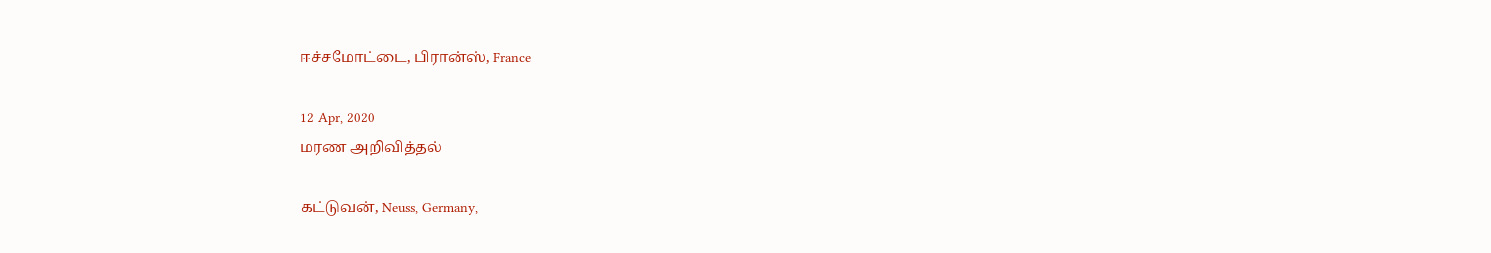ஈச்சமோட்டை, பிரான்ஸ், France

12 Apr, 2020
மரண அறிவித்தல்

கட்டுவன், Neuss, Germany,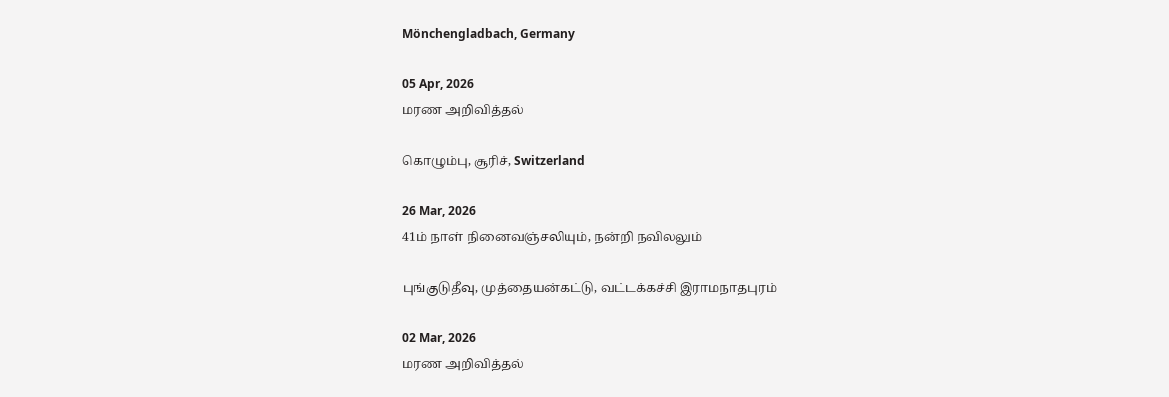Mönchengladbach, Germany

05 Apr, 2026
மரண அறிவித்தல்

கொழும்பு, சூரிச், Switzerland

26 Mar, 2026
41ம் நாள் நினைவஞ்சலியும், நன்றி நவிலலும்

புங்குடுதீவு, முத்தையன்கட்டு, வட்டக்கச்சி இராமநாதபுரம்

02 Mar, 2026
மரண அறிவித்தல்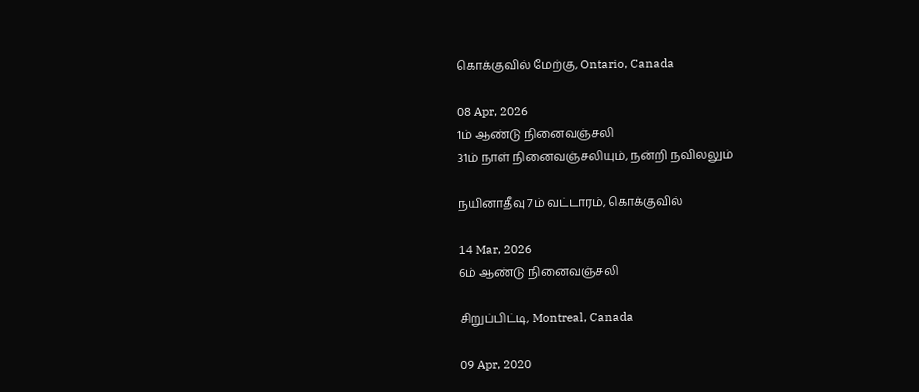கொக்குவில் மேற்கு, Ontario, Canada

08 Apr, 2026
1ம் ஆண்டு நினைவஞ்சலி
31ம் நாள் நினைவஞ்சலியும், நன்றி நவிலலும்

நயினாதீவு 7ம் வட்டாரம், கொக்குவில்

14 Mar, 2026
6ம் ஆண்டு நினைவஞ்சலி

சிறுப்பிட்டி, Montreal, Canada

09 Apr, 2020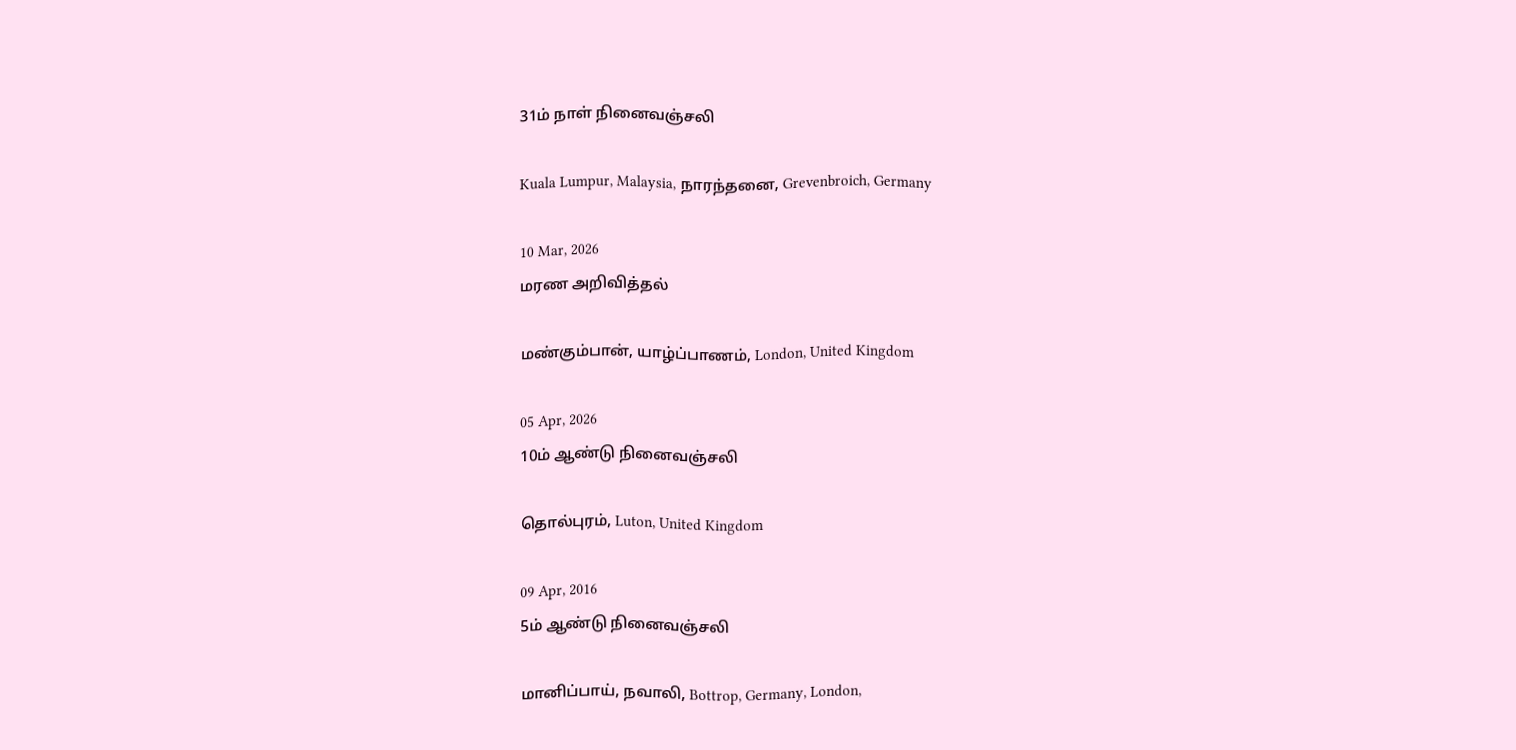31ம் நாள் நினைவஞ்சலி

Kuala Lumpur, Malaysia, நாரந்தனை, Grevenbroich, Germany

10 Mar, 2026
மரண அறிவித்தல்

மண்கும்பான், யாழ்ப்பாணம், London, United Kingdom

05 Apr, 2026
10ம் ஆண்டு நினைவஞ்சலி

தொல்புரம், Luton, United Kingdom

09 Apr, 2016
5ம் ஆண்டு நினைவஞ்சலி

மானிப்பாய், நவாலி, Bottrop, Germany, London,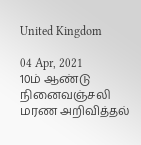United Kingdom

04 Apr, 2021
10ம் ஆண்டு நினைவஞ்சலி
மரண அறிவித்தல்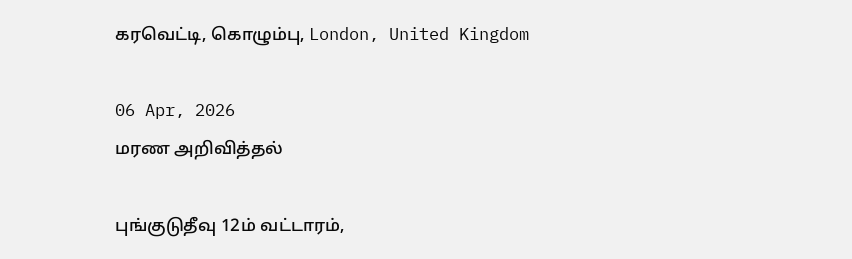கரவெட்டி, கொழும்பு, London, United Kingdom

06 Apr, 2026
மரண அறிவித்தல்

புங்குடுதீவு 12ம் வட்டாரம்,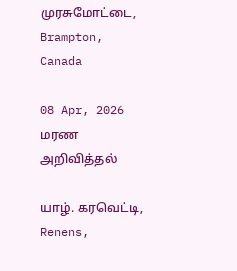முரசுமோட்டை, Brampton, Canada

08 Apr, 2026
மரண அறிவித்தல்

யாழ். கரவெட்டி, Renens,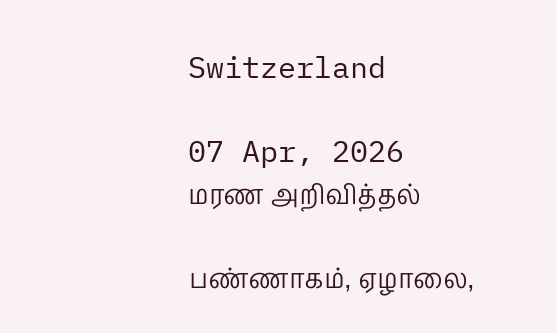Switzerland

07 Apr, 2026
மரண அறிவித்தல்

பண்ணாகம், ஏழாலை,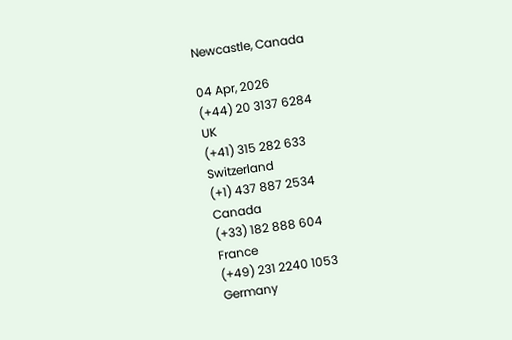Newcastle, Canada

04 Apr, 2026
(+44) 20 3137 6284
UK
(+41) 315 282 633
Switzerland
(+1) 437 887 2534
Canada
(+33) 182 888 604
France
(+49) 231 2240 1053
Germany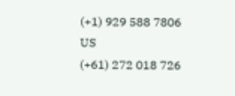(+1) 929 588 7806
US
(+61) 272 018 726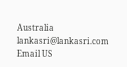Australia
lankasri@lankasri.com
Email US